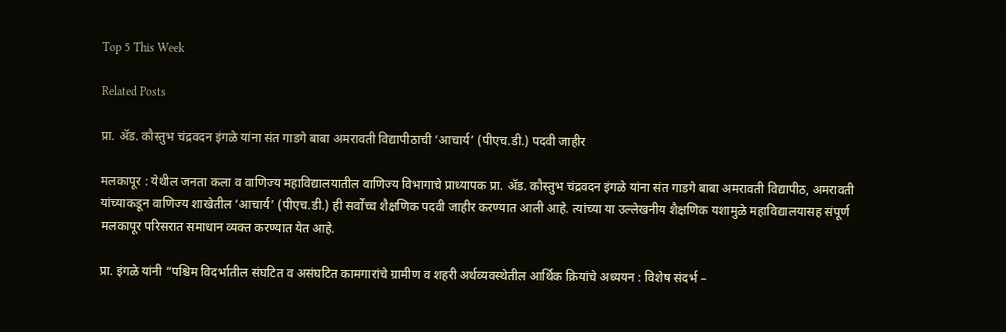Top 5 This Week

Related Posts

प्रा. ॲड. कौस्तुभ चंद्रवदन इंगळे यांना संत गाडगे बाबा अमरावती विद्यापीठाची ‘आचार्य’ (पीएच.डी.) पदवी जाहीर

मलकापूर : येथील जनता कला व वाणिज्य महाविद्यालयातील वाणिज्य विभागाचे प्राध्यापक प्रा. ॲड. कौस्तुभ चंद्रवदन इंगळे यांना संत गाडगे बाबा अमरावती विद्यापीठ, अमरावती यांच्याकडून वाणिज्य शाखेतील ‘आचार्य’ (पीएच.डी.) ही सर्वोच्च शैक्षणिक पदवी जाहीर करण्यात आली आहे. त्यांच्या या उल्लेखनीय शैक्षणिक यशामुळे महाविद्यालयासह संपूर्ण मलकापूर परिसरात समाधान व्यक्त करण्यात येत आहे.

प्रा. इंगळे यांनी “पश्चिम विदर्भातील संघटित व असंघटित कामगारांचे ग्रामीण व शहरी अर्थव्यवस्थेतील आर्थिक क्रियांचे अध्ययन : विशेष संदर्भ –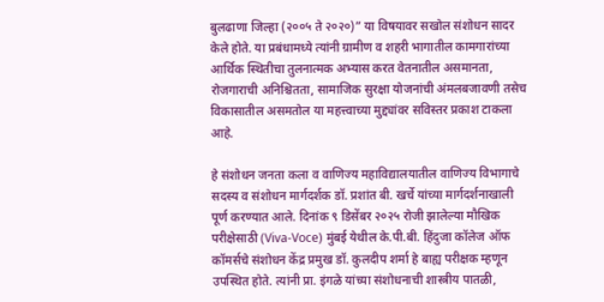बुलढाणा जिल्हा (२००५ ते २०२०)” या विषयावर सखोल संशोधन सादर केले होते. या प्रबंधामध्ये त्यांनी ग्रामीण व शहरी भागातील कामगारांच्या आर्थिक स्थितीचा तुलनात्मक अभ्यास करत वेतनातील असमानता, रोजगाराची अनिश्चितता, सामाजिक सुरक्षा योजनांची अंमलबजावणी तसेच विकासातील असमतोल या महत्त्वाच्या मुद्द्यांवर सविस्तर प्रकाश टाकला आहे.

हे संशोधन जनता कला व वाणिज्य महाविद्यालयातील वाणिज्य विभागाचे सदस्य व संशोधन मार्गदर्शक डॉ. प्रशांत बी. खर्चे यांच्या मार्गदर्शनाखाली पूर्ण करण्यात आले. दिनांक ९ डिसेंबर २०२५ रोजी झालेल्या मौखिक परीक्षेसाठी (Viva-Voce) मुंबई येथील के.पी.बी. हिंदुजा कॉलेज ऑफ कॉमर्सचे संशोधन केंद्र प्रमुख डॉ. कुलदीप शर्मा हे बाह्य परीक्षक म्हणून उपस्थित होते. त्यांनी प्रा. इंगळे यांच्या संशोधनाची शास्त्रीय पातळी,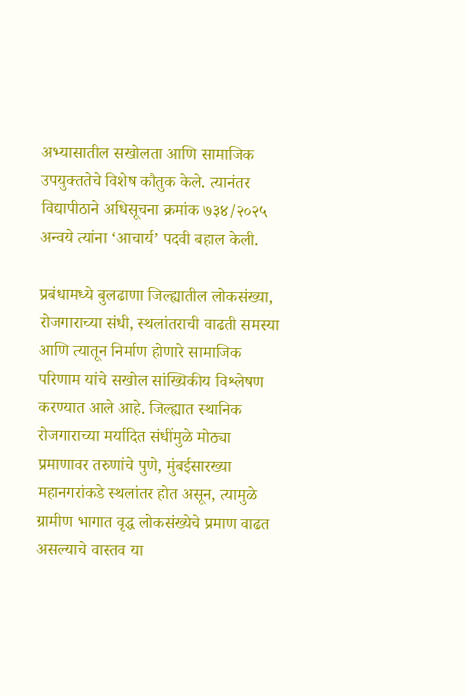अभ्यासातील सखोलता आणि सामाजिक उपयुक्ततेचे विशेष कौतुक केले. त्यानंतर विद्यापीठाने अधिसूचना क्रमांक ७३४/२०२५ अन्वये त्यांना ‘आचार्य’ पदवी बहाल केली.

प्रबंधामध्ये बुलढाणा जिल्ह्यातील लोकसंख्या, रोजगाराच्या संधी, स्थलांतराची वाढती समस्या आणि त्यातून निर्माण होणारे सामाजिक परिणाम यांचे सखोल सांख्यिकीय विश्लेषण करण्यात आले आहे. जिल्ह्यात स्थानिक रोजगाराच्या मर्यादित संधींमुळे मोठ्या प्रमाणावर तरुणांचे पुणे, मुंबईसारख्या महानगरांकडे स्थलांतर होत असून, त्यामुळे ग्रामीण भागात वृद्ध लोकसंख्येचे प्रमाण वाढत असल्याचे वास्तव या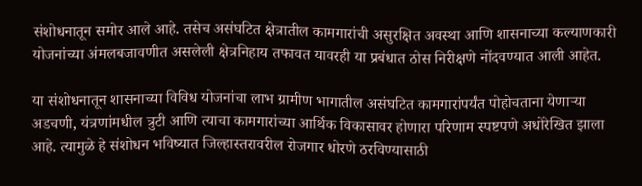संशोधनातून समोर आले आहे. तसेच असंघटित क्षेत्रातील कामगारांची असुरक्षित अवस्था आणि शासनाच्या कल्याणकारी योजनांच्या अंमलबजावणीत असलेली क्षेत्रनिहाय तफावत यावरही या प्रबंधात ठोस निरीक्षणे नोंदवण्यात आली आहेत.

या संशोधनातून शासनाच्या विविध योजनांचा लाभ ग्रामीण भागातील असंघटित कामगारांपर्यंत पोहोचताना येणाऱ्या अडचणी, यंत्रणांमधील त्रुटी आणि त्याचा कामगारांच्या आर्थिक विकासावर होणारा परिणाम स्पष्टपणे अधोरेखित झाला आहे. त्यामुळे हे संशोधन भविष्यात जिल्हास्तरावरील रोजगार धोरणे ठरविण्यासाठी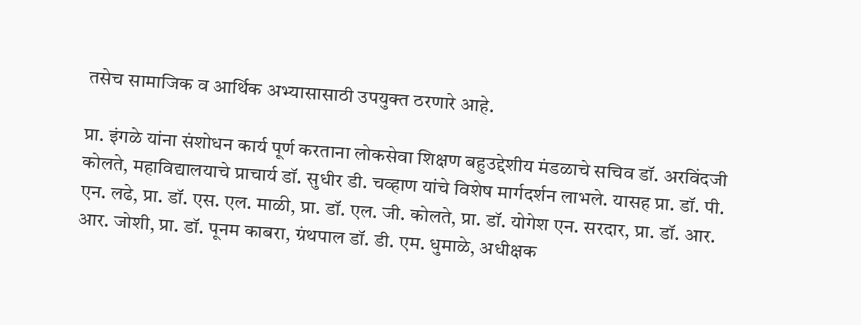तसेच सामाजिक व आर्थिक अभ्यासासाठी उपयुक्त ठरणारे आहे.

प्रा. इंगळे यांना संशोधन कार्य पूर्ण करताना लोकसेवा शिक्षण बहुउद्देशीय मंडळाचे सचिव डॉ. अरविंदजी कोलते, महाविद्यालयाचे प्राचार्य डॉ. सुधीर डी. चव्हाण यांचे विशेष मार्गदर्शन लाभले. यासह प्रा. डॉ. पी. एन. लढे, प्रा. डॉ. एस. एल. माळी, प्रा. डॉ. एल. जी. कोलते, प्रा. डॉ. योगेश एन. सरदार, प्रा. डॉ. आर. आर. जोशी, प्रा. डॉ. पूनम काबरा, ग्रंथपाल डॉ. डी. एम. धुमाळे, अधीक्षक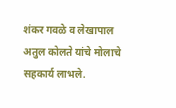शंकर गवळे व लेखापाल अतुल कोलते यांचे मोलाचे सहकार्य लाभले.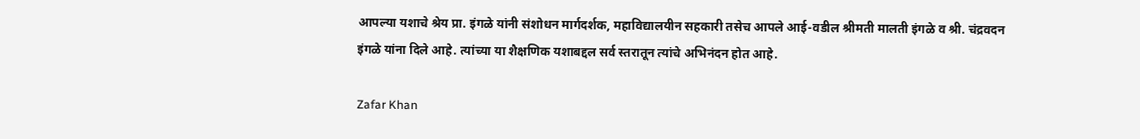आपल्या यशाचे श्रेय प्रा. इंगळे यांनी संशोधन मार्गदर्शक, महाविद्यालयीन सहकारी तसेच आपले आई-वडील श्रीमती मालती इंगळे व श्री. चंद्रवदन इंगळे यांना दिले आहे. त्यांच्या या शैक्षणिक यशाबद्दल सर्व स्तरातून त्यांचे अभिनंदन होत आहे.

Zafar Khan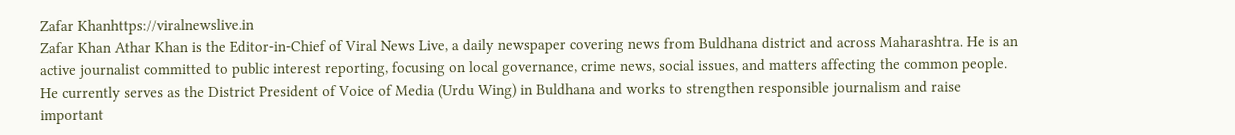Zafar Khanhttps://viralnewslive.in
Zafar Khan Athar Khan is the Editor-in-Chief of Viral News Live, a daily newspaper covering news from Buldhana district and across Maharashtra. He is an active journalist committed to public interest reporting, focusing on local governance, crime news, social issues, and matters affecting the common people. He currently serves as the District President of Voice of Media (Urdu Wing) in Buldhana and works to strengthen responsible journalism and raise important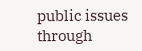public issues through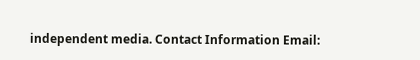independent media. Contact Information Email: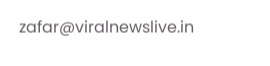zafar@viralnewslive.in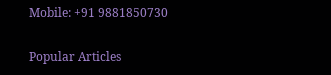Mobile: +91 9881850730

Popular Articles